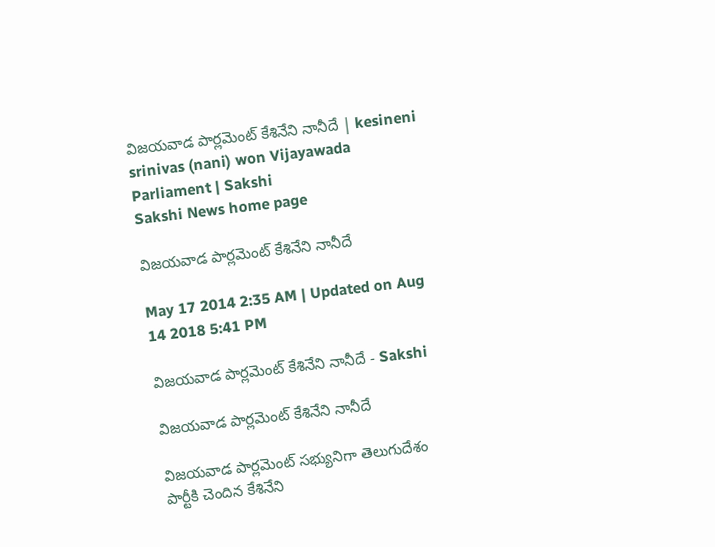విజయవాడ పార్లమెంట్ కేశినేని నానీదే | kesineni srinivas (nani) won Vijayawada Parliament | Sakshi
Sakshi News home page

విజయవాడ పార్లమెంట్ కేశినేని నానీదే

May 17 2014 2:35 AM | Updated on Aug 14 2018 5:41 PM

విజయవాడ పార్లమెంట్ కేశినేని నానీదే - Sakshi

విజయవాడ పార్లమెంట్ కేశినేని నానీదే

విజయవాడ పార్లమెంట్ సభ్యునిగా తెలుగుదేశం పార్టీకి చెందిన కేశినేని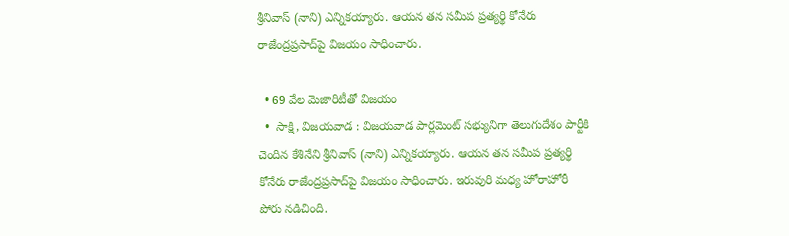శ్రీనివాస్ (నాని) ఎన్నికయ్యారు. ఆయన తన సమీప ప్రత్యర్థి కోనేరు రాజేంద్రప్రసాద్‌పై విజయం సాధించారు.

  • 69 వేల మెజారిటీతో విజయం
  •  సాక్షి, విజయవాడ : విజయవాడ పార్లమెంట్ సభ్యునిగా తెలుగుదేశం పార్టీకి చెందిన కేశినేని శ్రీనివాస్ (నాని) ఎన్నికయ్యారు. ఆయన తన సమీప ప్రత్యర్థి కోనేరు రాజేంద్రప్రసాద్‌పై విజయం సాధించారు. ఇరువురి మధ్య హోరాహోరీ పోరు నడిచింది.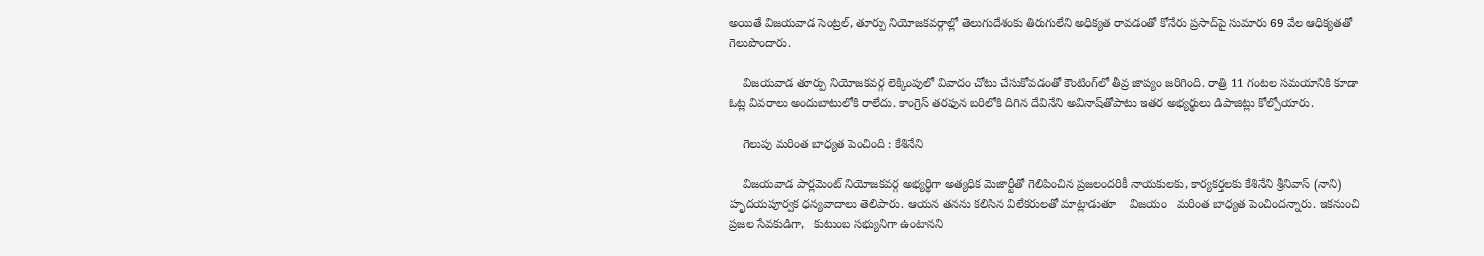అయితే విజయవాడ సెంట్రల్, తూర్పు నియోజకవర్గాల్లో తెలుగుదేశంకు తిరుగులేని అధిక్యత రావడంతో కోనేరు ప్రసాద్‌పై సుమారు 69 వేల ఆధిక్యతతో గెలుపొందారు.

    విజయవాడ తూర్పు నియోజకవర్గ లెక్కింపులో వివాదం చోటు చేసుకోవడంతో కౌంటింగ్‌లో తీవ్ర జాప్యం జరిగింది. రాత్రి 11 గంటల సమయానికి కూడా ఓట్ల వివరాలు అందుబాటులోకి రాలేదు. కాంగ్రెస్ తరఫున బరిలోకి దిగిన దేవినేని అవినాష్‌తోపాటు ఇతర అభ్యర్థులు డిపాజిట్లు కోల్పోయారు.

    గెలుపు మరింత బాధ్యత పెంచింది : కేశినేని

    విజయవాడ పార్లమెంట్ నియోజకవర్గ అభ్యర్థిగా అత్యధిక మెజార్టీతో గెలిపించిన ప్రజలందరికీ నాయకులకు, కార్యకర్తలకు కేశినేని శ్రీనివాస్ (నాని) హృదయపూర్వక ధన్యవాదాలు తెలిపారు. ఆయన తనను కలిసిన విలేకరులతో మాట్లాడుతూ    విజయం   మరింత బాధ్యత పెంచిందన్నారు. ఇకనుంచి ప్రజల సేవకుడిగా,   కుటుంబ సభ్యునిగా ఉంటానని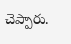చెప్పారు.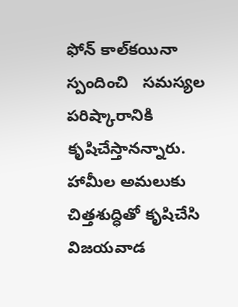ఫోన్ కాల్‌కయినా స్పందించి   సమస్యల  పరిష్కారానికి కృషిచేస్తానన్నారు.  హామీల అమలుకు చిత్తశుద్ధితో కృషిచేసి విజయవాడ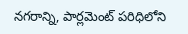నగరాన్ని, పార్లమెంట్ పరిధిలోని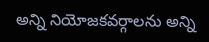అన్ని నియోజకవర్గాలను అన్ని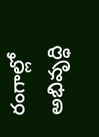రంగాల్లో అభివృద్ధి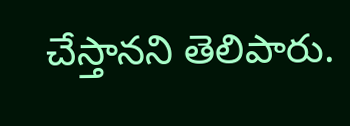చేస్తానని తెలిపారు.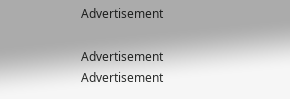Advertisement

Advertisement
Advertisement